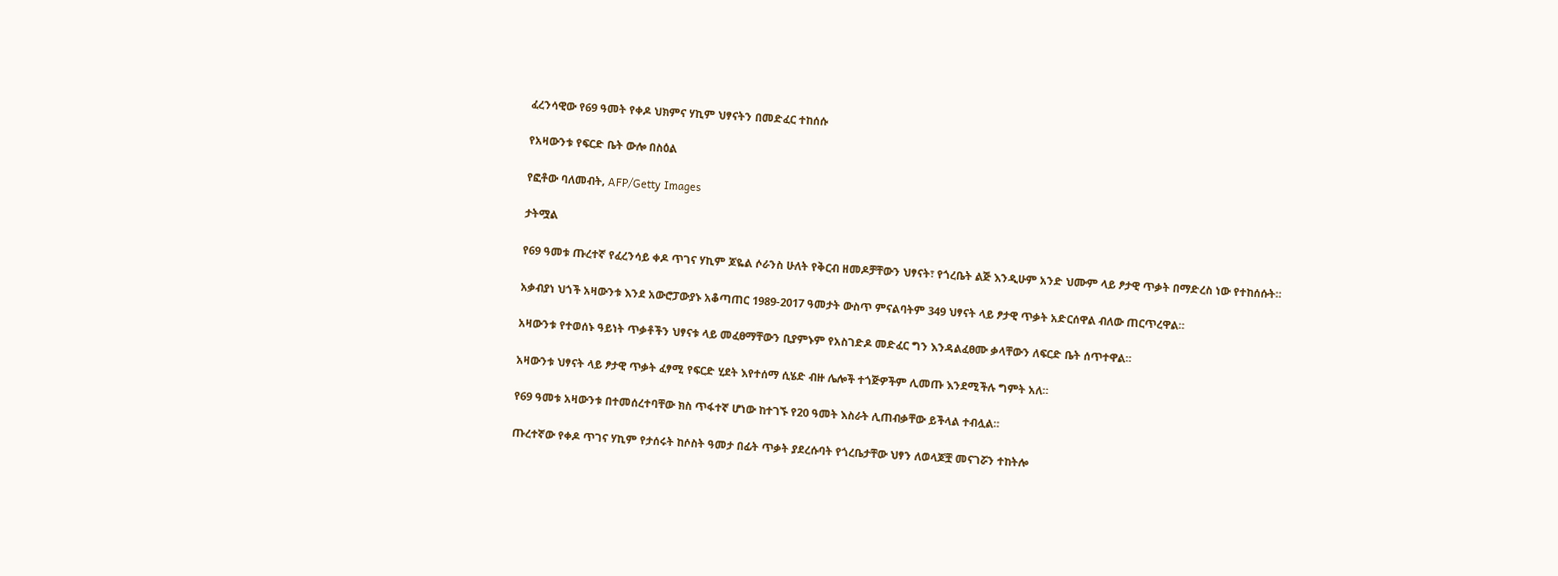ፈረንሳዊው የ69 ዓመት የቀዶ ህክምና ሃኪም ህፃናትን በመድፈር ተከሰሱ

የአዛውንቱ የፍርድ ቤት ውሎ በስዕል

የፎቶው ባለመብት, AFP/Getty Images

ታትሟል

የ69 ዓመቱ ጡረተኛ የፈረንሳይ ቀዶ ጥገና ሃኪም ጆዬል ሶራንስ ሁለት የቅርብ ዘመዶቻቸውን ህፃናት፣ የጎረቤት ልጅ እንዲሁም አንድ ህሙም ላይ ፆታዊ ጥቃት በማድረስ ነው የተከሰሱት።

አቃብያነ ህጎች አዛውንቱ እንደ አውሮፓውያኑ አቆጣጠር 1989-2017 ዓመታት ውስጥ ምናልባትም 349 ህፃናት ላይ ፆታዊ ጥቃት አድርሰዋል ብለው ጠርጥረዋል።

አዛውንቱ የተወሰኑ ዓይነት ጥቃቶችን ህፃናቱ ላይ መፈፀማቸውን ቢያምኑም የአስገድዶ መድፈር ግን እንዳልፈፀሙ ቃላቸውን ለፍርድ ቤት ሰጥተዋል።

አዛውንቱ ህፃናት ላይ ፆታዊ ጥቃት ፈፃሚ የፍርድ ሂደት እየተሰማ ሲሄድ ብዙ ሌሎች ተጎጅዎችም ሊመጡ እንደሚችሉ ግምት አለ።

የ69 ዓመቱ አዛውንቱ በተመሰረተባቸው ክስ ጥፋተኛ ሆነው ከተገኙ የ20 ዓመት እስራት ሊጠብቃቸው ይችላል ተብሏል።

ጡረተኛው የቀዶ ጥገና ሃኪም የታሰሩት ከሶስት ዓመታ በፊት ጥቃት ያደረሱባት የጎረቤታቸው ህፃን ለወላጆቿ መናገሯን ተከትሎ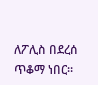ለፖሊስ በደረሰ ጥቆማ ነበር።